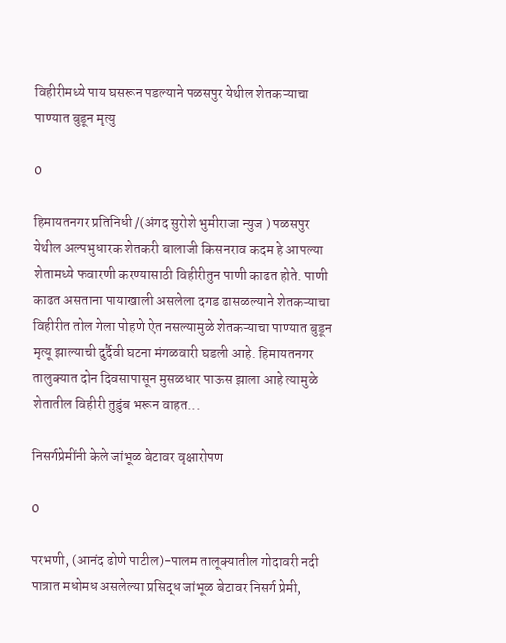विहीरीमध्ये पाय घसरून पडल्याने पळसपुर येथील शेतकऱ्याचा पाण्यात बुडून मृत्यु

0

हिमायतनगर प्रतिनिधी /(अंगद सुरोशे भुमीराजा न्युज ) पळसपुर येथील अल्पभुधारक शेतकरी बालाजी किसनराव कदम हे आपल्या शेतामध्ये फवारणी करण्यासाठी विहीरीतुन पाणी काढत होते. पाणी काढत असताना पायाखाली असलेला दगड ढासळल्याने शेतकऱ्याचा विहीरीत तोल गेला पोहणे ऐत नसल्यामुळे शेतकऱ्याचा पाण्यात बुडून मृत्यू झाल्याची दुर्दैवी घटना मंगळवारी घडली आहे. हिमायतनगर तालुक्यात दोन दिवसापासून मुसळधार पाऊस झाला आहे त्यामुळे शेतातील विहीरी तुडुंब भरून वाहत...

निसर्गप्रेमींनी केले जांभूळ बेटावर वृक्षारोपण

0

परभणी, (आनंद ढोणे पाटील)-पालम तालूक्यातील गोदावरी नदी पात्रात मधोमध असलेल्या प्रसिद्ध जांभूळ बेटावर निसर्ग प्रेमी,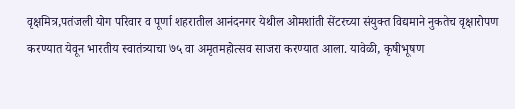वृक्षमित्र,पतंजली योग परिवार व पूर्णा शहरातील आनंदनगर येथील ओमशांती सेंटरच्या संयुक्त विद्यमाने नुकतेच वृक्षारोपण करण्यात येवून भारतीय स्वातंत्र्याचा ७५ वा अमृतमहोत्सव साजरा करण्यात आला. यावेळी, कृषीभूषण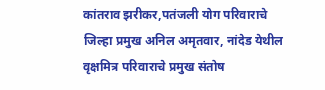कांतराव झरीकर,पतंजली योग परिवाराचे जिल्हा प्रमुख अनिल अमृतवार, नांदेड येथील वृक्षमित्र परिवाराचे प्रमुख संतोष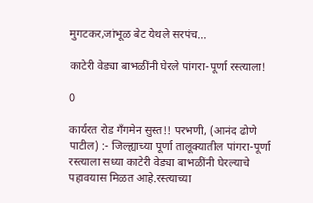मुगटकर,जांभूळ बेट येथले सरपंच...

काटेरी वेड्या बाभळींनी घेरले पांगरा-पूर्णा रस्त्याला!

0

कार्यरत रोड गॅंगमेन सुस्त!! परभणी, (आनंद ढोणे पाटील) :- जिल्ह्याच्या पूर्णा तालूक्यातील पांगरा-पूर्णा रस्त्याला सध्या काटेरी वेड्या बाभळींनी घेरल्याचे पहावयास मिळत आहे.रस्त्याच्या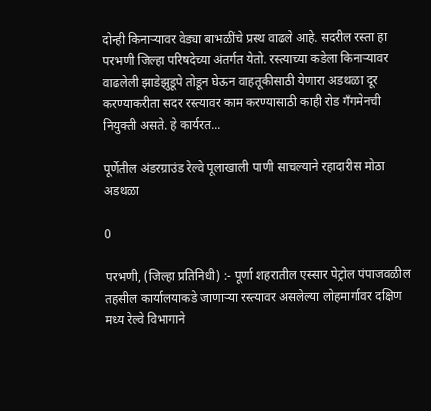दोन्ही किनाऱ्यावर वेड्या बाभळींचे प्रस्थ वाढले आहे. सदरील रस्ता हा परभणी जिल्हा परिषदेच्या अंतर्गत येतो. रस्त्याच्या कडेला किनाऱ्यावर वाढलेली झाडेझुडूपे तोडून घेऊन वाहतूकीसाठी येणारा अडथळा दूर करण्याकरीता सदर रस्त्यावर काम करण्यासाठी काही रोड गॅंगमेनची नियुक्ती असते. हे कार्यरत...

पूर्णेतील अंडरग्राउंड रेल्वे पूलाखाली पाणी साचल्याने रहादारीस मोठा अडथळा

0

परभणी, (जिल्हा प्रतिनिधी) :- पूर्णा शहरातील एस्सार पेट्रोल पंपाजवळील तहसील कार्यालयाकडे जाणाऱ्या रस्त्यावर असलेल्या लोहमार्गावर दक्षिण मध्य रेल्वे विभागाने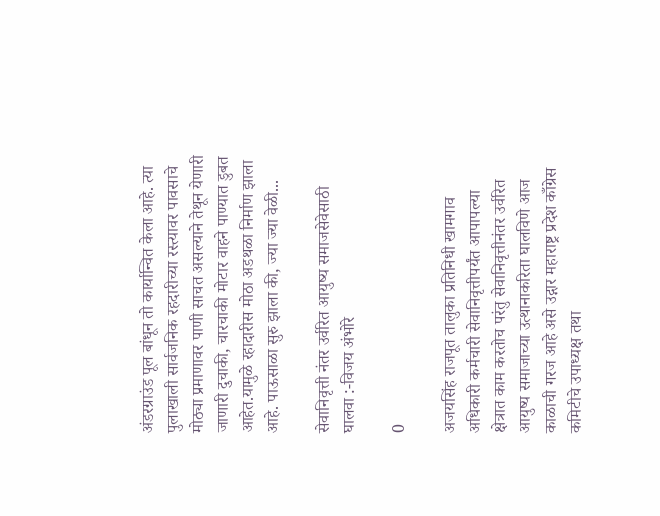अंडरग्राउंड पूल बांधून तो कार्यान्वित केला आहे. त्या पुलाखाली सार्वजनिक रहदारीच्या रस्त्यावर पावसाचे मोठ्या प्रमाणावर पाणी साचत असल्याने तेथून येणारी जाणारी दुचाकी, चारचाकी मोटार वाहने पाण्यात डुबत आहेत.यामुळे रहादारीस मोठा अडथळा निर्माण झाला आहे. पाऊसाळा सुरु झाला की, ज्या ज्या वेळी...

सेवानिवृत्ती नंतर उर्वरित आयुष्य समाजसेवेसाठी घालवा :-विजय अंभोरे

0

अजयसिंह राजपूत तालुका प्रतिनिधी खामगाव अधिकारी कर्मचारी सेवानिवृत्तीपर्यंत आपापल्या क्षेत्रात काम करतोच परंतु सेवानिवृत्तीनंतर उर्वरित आयुष्य समाजाच्या उत्थानाकरिता घालविणे आज काळाची गरज आहे असे उद्गार महाराष्ट्र प्रदेश काँग्रेस कमिटीचे उपाध्यक्ष तथा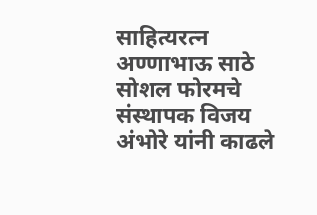साहित्यरत्न अण्णाभाऊ साठे सोशल फोरमचे संस्थापक विजय अंभोरे यांनी काढले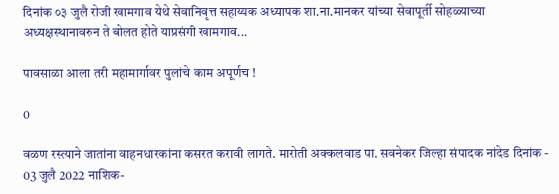दिनांक ०३ जुलै रोजी खामगाव येथे सेवानिवृत्त सहाय्यक अध्यापक शा.ना.मानकर यांच्या सेवापूर्ती सोहळ्याच्या अध्यक्षस्थानावरुन ते बोलत होते याप्रसंगी खामगाव...

पावसाळा आला तरी महामार्गावर पुलांचे काम अपूर्णच !

0

वळण रस्त्याने जातांना वाहनधारकांना कसरत करावी लागते. मारोती अक्कलवाड पा. सवनेकर जिल्हा संपादक नांदेड दिनांक - 03 जुलै 2022 नाशिक-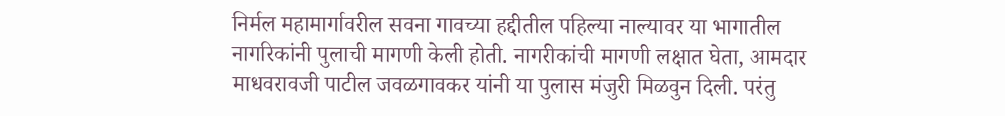निर्मल महामार्गावरील सवना गावच्या हद्दीतील पहिल्या नाल्यावर या भागातील नागरिकांनी पुलाची मागणी केली होती. नागरीकांची मागणी लक्षात घेता, आमदार माधवरावजी पाटील जवळगावकर यांनी या पुलास मंजुरी मिळवुन दिली. परंतु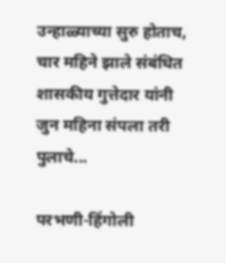उन्हाळ्याच्या सुरु होताच, चार महिने झाले संबंधित शासकीय गुत्तेदार यांनी जुन महिना संपला तरी पुलाचे...

परभणी-हिंगोली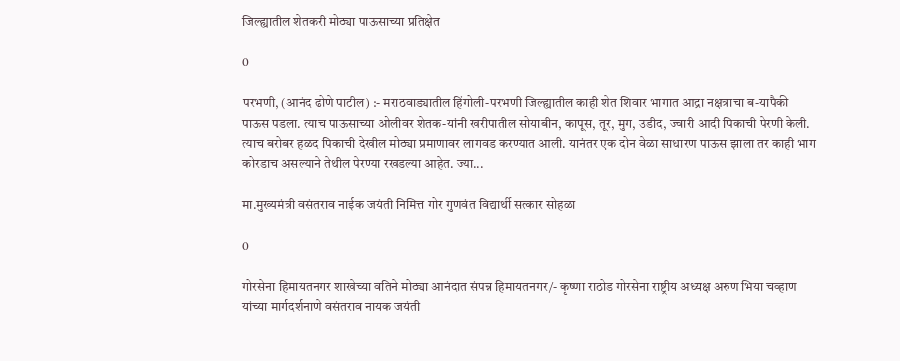जिल्ह्यातील शेतकरी मोठ्या पाऊसाच्या प्रतिक्षेत

0

परभणी, (आनंद ढोणे पाटील) :- मराठवाड्यातील हिंगोली-परभणी जिल्ह्यातील काही शेत शिवार भागात आद्रा नक्षत्राचा ब-यापैकी पाऊस पडला. त्याच पाऊसाच्या ओलीवर शेतक-यांनी खरीपातील सोयाबीन, कापूस, तूर, मुग, उडीद, ज्वारी आदी पिकाची पेरणी केली. त्याच बरोबर हळद पिकाची देखील मोठ्या प्रमाणावर लागवड करण्यात आली. यानंतर एक दोन वेळा साधारण पाऊस झाला तर काही भाग कोरडाच असल्याने तेथील पेरण्या रखडल्या आहेत. ज्या...

मा.मुख्यमंत्री वसंतराव नाईक जयंती निमित्त गोर गुणवंत विद्यार्थी सत्कार सोहळा

0

गोरसेना हिमायतनगर शाखेच्या वतिने मोठ्या आनंदात संपन्न हिमायतनगर/- कृष्णा राठोड गोरसेना राष्ट्रीय अध्यक्ष अरुण भिया चव्हाण यांच्या मार्गदर्शनाणे वसंतराव नायक जयंती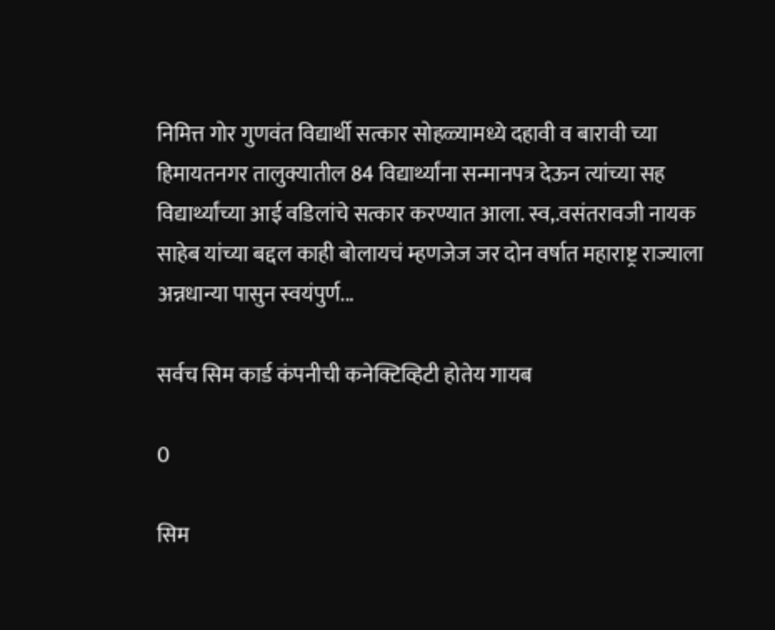निमित्त गोर गुणवंत विद्यार्थी सत्कार सोहळ्यामध्ये दहावी व बारावी च्या हिमायतनगर तालुक्यातील 84 विद्यार्थ्यांना सन्मानपत्र देऊन त्यांच्या सह विद्यार्थ्यांच्या आई वडिलांचे सत्कार करण्यात आला. स्व,.वसंतरावजी नायक साहेब यांच्या बद्दल काही बोलायचं म्हणजेज जर दोन वर्षात महाराष्ट्र राज्याला अन्नधान्या पासुन स्वयंपुर्ण...

सर्वच सिम कार्ड कंपनीची कनेक्टिव्हिटी होतेय गायब

0

सिम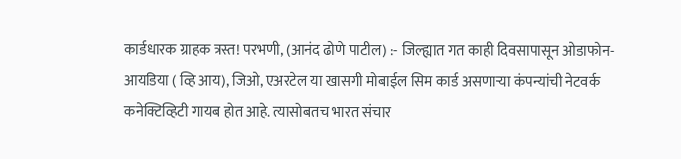कार्डधारक ग्राहक त्रस्त! परभणी, (आनंद ढोणे पाटील) :- जिल्ह्यात गत काही दिवसापासून ओडाफोन- आयडिया ( व्हि आय), जिओ, एअरटेल या खासगी मोबाईल सिम कार्ड असणाऱ्या कंपन्यांची नेटवर्क कनेक्टिव्हिटी गायब होत आहे. त्यासोबतच भारत संचार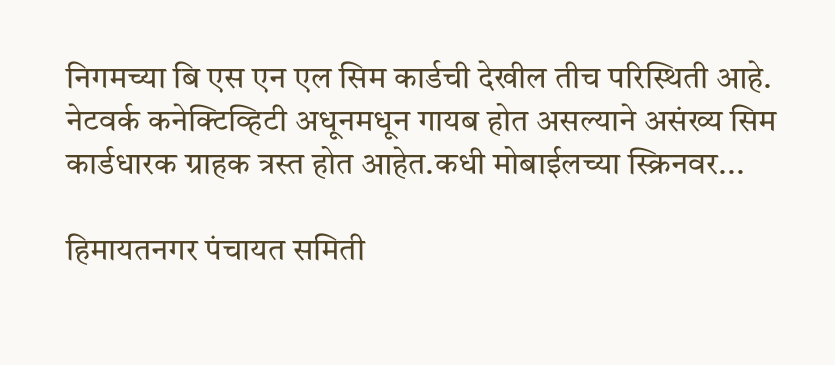निगमच्या बि एस एन एल सिम कार्डची देखील तीच परिस्थिती आहे. नेटवर्क कनेक्टिव्हिटी अधूनमधून गायब होत असल्याने असंख्य सिम कार्डधारक ग्राहक त्रस्त होत आहेत.कधी मोबाईलच्या स्क्रिनवर...

हिमायतनगर पंचायत समिती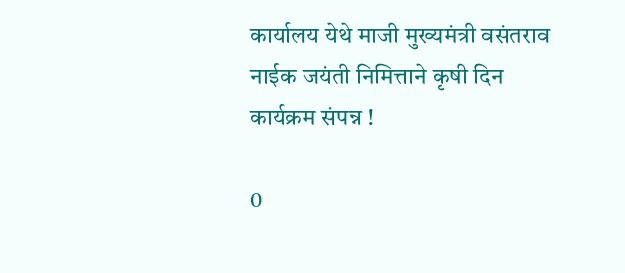कार्यालय येथे माजी मुख्यमंत्री वसंतराव नाईक जयंती निमित्ताने कृषी दिन कार्यक्रम संपन्न !

0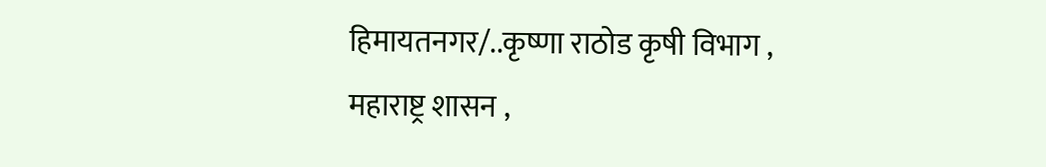हिमायतनगर/..कृष्णा राठोड कृषी विभाग , महाराष्ट्र शासन ,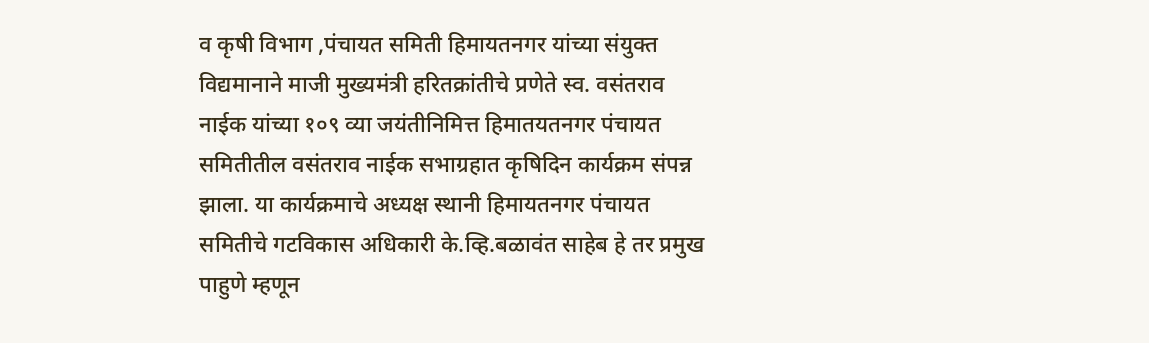व कृषी विभाग ,पंचायत समिती हिमायतनगर यांच्या संयुक्त विद्यमानाने माजी मुख्यमंत्री हरितक्रांतीचे प्रणेते स्व. वसंतराव नाईक यांच्या १०९ व्या जयंतीनिमित्त हिमातयतनगर पंचायत समितीतील वसंतराव नाईक सभाग्रहात कृषिदिन कार्यक्रम संपन्न झाला. या कार्यक्रमाचे अध्यक्ष स्थानी हिमायतनगर पंचायत समितीचे गटविकास अधिकारी के.व्हि.बळावंत साहेब हे तर प्रमुख पाहुणे म्हणून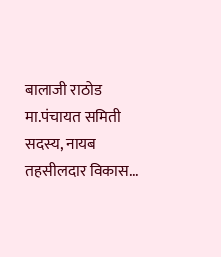बालाजी राठोड मा.पंचायत समिती सदस्य, नायब तहसीलदार विकास...